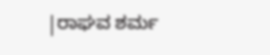|ರಾಘವ ಶರ್ಮ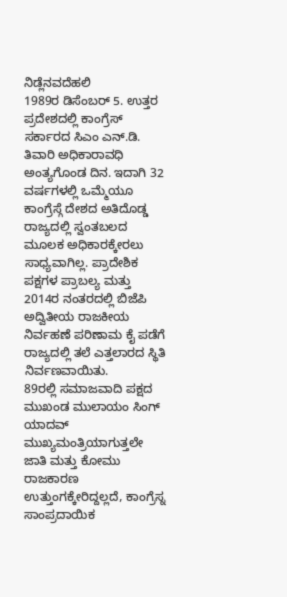ನಿಡ್ಲೆನವದೆಹಲಿ
1989ರ ಡಿಸೆಂಬರ್ 5. ಉತ್ತರ ಪ್ರದೇಶದಲ್ಲಿ ಕಾಂಗ್ರೆಸ್ ಸರ್ಕಾರದ ಸಿಎಂ ಎನ್.ಡಿ. ತಿವಾರಿ ಅಧಿಕಾರಾವಧಿ ಅಂತ್ಯಗೊಂಡ ದಿನ. ಇದಾಗಿ 32 ವರ್ಷಗಳಲ್ಲಿ ಒಮ್ಮೆಯೂ ಕಾಂಗ್ರೆಸ್ಗೆ ದೇಶದ ಅತಿದೊಡ್ಡ ರಾಜ್ಯದಲ್ಲಿ ಸ್ವಂತಬಲದ ಮೂಲಕ ಅಧಿಕಾರಕ್ಕೇರಲು ಸಾಧ್ಯವಾಗಿಲ್ಲ. ಪ್ರಾದೇಶಿಕ ಪಕ್ಷಗಳ ಪ್ರಾಬಲ್ಯ ಮತ್ತು 2014ರ ನಂತರದಲ್ಲಿ ಬಿಜೆಪಿ ಅದ್ವಿತೀಯ ರಾಜಕೀಯ ನಿರ್ವಹಣೆ ಪರಿಣಾಮ ಕೈ ಪಡೆಗೆ ರಾಜ್ಯದಲ್ಲಿ ತಲೆ ಎತ್ತಲಾರದ ಸ್ಥಿತಿ ನಿರ್ವಣವಾಯಿತು.
89ರಲ್ಲಿ ಸಮಾಜವಾದಿ ಪಕ್ಷದ ಮುಖಂಡ ಮುಲಾಯಂ ಸಿಂಗ್ ಯಾದವ್ ಮುಖ್ಯಮಂತ್ರಿಯಾಗುತ್ತಲೇ ಜಾತಿ ಮತ್ತು ಕೋಮು ರಾಜಕಾರಣ ಉತ್ತುಂಗಕ್ಕೇರಿದ್ದಲ್ಲದೆ, ಕಾಂಗ್ರೆಸ್ನ ಸಾಂಪ್ರದಾಯಿಕ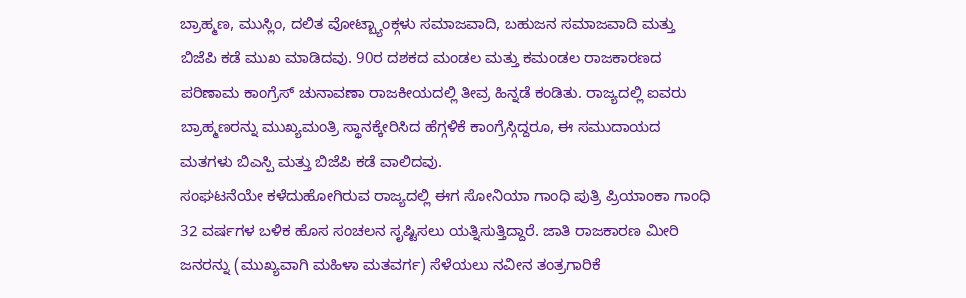ಬ್ರಾಹ್ಮಣ, ಮುಸ್ಲಿಂ, ದಲಿತ ವೋಟ್ಬ್ಯಾಂಕ್ಗಳು ಸಮಾಜವಾದಿ, ಬಹುಜನ ಸಮಾಜವಾದಿ ಮತ್ತು ಬಿಜೆಪಿ ಕಡೆ ಮುಖ ಮಾಡಿದವು. 90ರ ದಶಕದ ಮಂಡಲ ಮತ್ತು ಕಮಂಡಲ ರಾಜಕಾರಣದ ಪರಿಣಾಮ ಕಾಂಗ್ರೆಸ್ ಚುನಾವಣಾ ರಾಜಕೀಯದಲ್ಲಿ ತೀವ್ರ ಹಿನ್ನಡೆ ಕಂಡಿತು. ರಾಜ್ಯದಲ್ಲಿ ಐವರು ಬ್ರಾಹ್ಮಣರನ್ನು ಮುಖ್ಯಮಂತ್ರಿ ಸ್ಥಾನಕ್ಕೇರಿಸಿದ ಹೆಗ್ಗಳಿಕೆ ಕಾಂಗ್ರೆಸ್ಗಿದ್ದರೂ, ಈ ಸಮುದಾಯದ ಮತಗಳು ಬಿಎಸ್ಪಿ ಮತ್ತು ಬಿಜೆಪಿ ಕಡೆ ವಾಲಿದವು.
ಸಂಘಟನೆಯೇ ಕಳೆದುಹೋಗಿರುವ ರಾಜ್ಯದಲ್ಲಿ ಈಗ ಸೋನಿಯಾ ಗಾಂಧಿ ಪುತ್ರಿ ಪ್ರಿಯಾಂಕಾ ಗಾಂಧಿ 32 ವರ್ಷಗಳ ಬಳಿಕ ಹೊಸ ಸಂಚಲನ ಸೃಷ್ಟಿಸಲು ಯತ್ನಿಸುತ್ತಿದ್ದಾರೆ. ಜಾತಿ ರಾಜಕಾರಣ ಮೀರಿ ಜನರನ್ನು (ಮುಖ್ಯವಾಗಿ ಮಹಿಳಾ ಮತವರ್ಗ) ಸೆಳೆಯಲು ನವೀನ ತಂತ್ರಗಾರಿಕೆ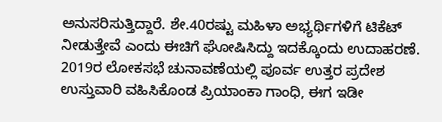ಅನುಸರಿಸುತ್ತಿದ್ದಾರೆ. ಶೇ.40ರಷ್ಟು ಮಹಿಳಾ ಅಭ್ಯರ್ಥಿಗಳಿಗೆ ಟಿಕೆಟ್ ನೀಡುತ್ತೇವೆ ಎಂದು ಈಚಿಗೆ ಘೋಷಿಸಿದ್ದು ಇದಕ್ಕೊಂದು ಉದಾಹರಣೆ.
2019ರ ಲೋಕಸಭೆ ಚುನಾವಣೆಯಲ್ಲಿ ಪೂರ್ವ ಉತ್ತರ ಪ್ರದೇಶ ಉಸ್ತುವಾರಿ ವಹಿಸಿಕೊಂಡ ಪ್ರಿಯಾಂಕಾ ಗಾಂಧಿ, ಈಗ ಇಡೀ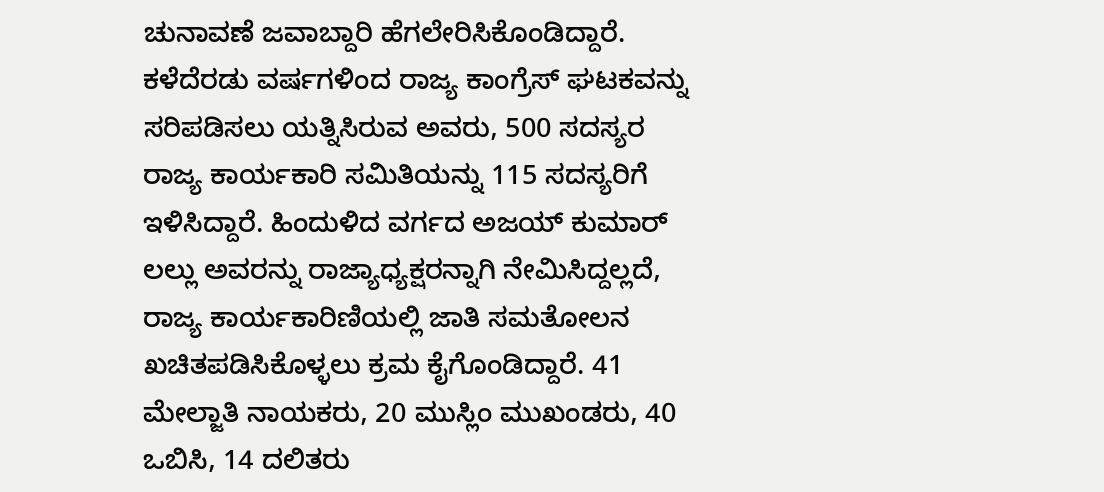ಚುನಾವಣೆ ಜವಾಬ್ದಾರಿ ಹೆಗಲೇರಿಸಿಕೊಂಡಿದ್ದಾರೆ. ಕಳೆದೆರಡು ವರ್ಷಗಳಿಂದ ರಾಜ್ಯ ಕಾಂಗ್ರೆಸ್ ಘಟಕವನ್ನು ಸರಿಪಡಿಸಲು ಯತ್ನಿಸಿರುವ ಅವರು, 500 ಸದಸ್ಯರ ರಾಜ್ಯ ಕಾರ್ಯಕಾರಿ ಸಮಿತಿಯನ್ನು 115 ಸದಸ್ಯರಿಗೆ ಇಳಿಸಿದ್ದಾರೆ. ಹಿಂದುಳಿದ ವರ್ಗದ ಅಜಯ್ ಕುಮಾರ್ ಲಲ್ಲು ಅವರನ್ನು ರಾಜ್ಯಾಧ್ಯಕ್ಷರನ್ನಾಗಿ ನೇಮಿಸಿದ್ದಲ್ಲದೆ, ರಾಜ್ಯ ಕಾರ್ಯಕಾರಿಣಿಯಲ್ಲಿ ಜಾತಿ ಸಮತೋಲನ ಖಚಿತಪಡಿಸಿಕೊಳ್ಳಲು ಕ್ರಮ ಕೈಗೊಂಡಿದ್ದಾರೆ. 41 ಮೇಲ್ಜಾತಿ ನಾಯಕರು, 20 ಮುಸ್ಲಿಂ ಮುಖಂಡರು, 40 ಒಬಿಸಿ, 14 ದಲಿತರು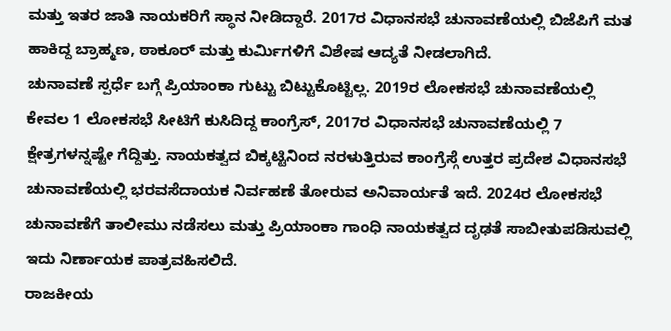ಮತ್ತು ಇತರ ಜಾತಿ ನಾಯಕರಿಗೆ ಸ್ಥಾನ ನೀಡಿದ್ದಾರೆ. 2017ರ ವಿಧಾನಸಭೆ ಚುನಾವಣೆಯಲ್ಲಿ ಬಿಜೆಪಿಗೆ ಮತ ಹಾಕಿದ್ದ ಬ್ರಾಹ್ಮಣ, ಠಾಕೂರ್ ಮತ್ತು ಕುರ್ವಿುಗಳಿಗೆ ವಿಶೇಷ ಆದ್ಯತೆ ನೀಡಲಾಗಿದೆ.
ಚುನಾವಣೆ ಸ್ಪರ್ಧೆ ಬಗ್ಗೆ ಪ್ರಿಯಾಂಕಾ ಗುಟ್ಟು ಬಿಟ್ಟುಕೊಟ್ಟಿಲ್ಲ. 2019ರ ಲೋಕಸಭೆ ಚುನಾವಣೆಯಲ್ಲಿ ಕೇವಲ 1 ಲೋಕಸಭೆ ಸೀಟಿಗೆ ಕುಸಿದಿದ್ದ ಕಾಂಗ್ರೆಸ್, 2017ರ ವಿಧಾನಸಭೆ ಚುನಾವಣೆಯಲ್ಲಿ 7 ಕ್ಷೇತ್ರಗಳನ್ನಷ್ಟೇ ಗೆದ್ದಿತ್ತು. ನಾಯಕತ್ವದ ಬಿಕ್ಕಟ್ಟಿನಿಂದ ನರಳುತ್ತಿರುವ ಕಾಂಗ್ರೆಸ್ಗೆ ಉತ್ತರ ಪ್ರದೇಶ ವಿಧಾನಸಭೆ ಚುನಾವಣೆಯಲ್ಲಿ ಭರವಸೆದಾಯಕ ನಿರ್ವಹಣೆ ತೋರುವ ಅನಿವಾರ್ಯತೆ ಇದೆ. 2024ರ ಲೋಕಸಭೆ ಚುನಾವಣೆಗೆ ತಾಲೀಮು ನಡೆಸಲು ಮತ್ತು ಪ್ರಿಯಾಂಕಾ ಗಾಂಧಿ ನಾಯಕತ್ವದ ದೃಢತೆ ಸಾಬೀತುಪಡಿಸುವಲ್ಲಿ ಇದು ನಿರ್ಣಾಯಕ ಪಾತ್ರವಹಿಸಲಿದೆ.
ರಾಜಕೀಯ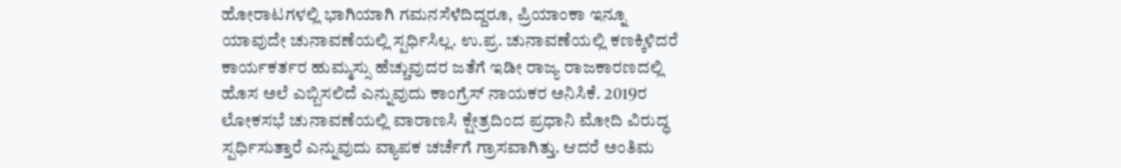ಹೋರಾಟಗಳಲ್ಲಿ ಭಾಗಿಯಾಗಿ ಗಮನಸೆಳೆದಿದ್ದರೂ, ಪ್ರಿಯಾಂಕಾ ಇನ್ನೂ ಯಾವುದೇ ಚುನಾವಣೆಯಲ್ಲಿ ಸ್ಪರ್ಧಿಸಿಲ್ಲ. ಉ.ಪ್ರ. ಚುನಾವಣೆಯಲ್ಲಿ ಕಣಕ್ಕಿಳಿದರೆ ಕಾರ್ಯಕರ್ತರ ಹುಮ್ಮಸ್ಸು ಹೆಚ್ಚುವುದರ ಜತೆಗೆ ಇಡೀ ರಾಜ್ಯ ರಾಜಕಾರಣದಲ್ಲಿ ಹೊಸ ಅಲೆ ಎಬ್ಬಿಸಲಿದೆ ಎನ್ನುವುದು ಕಾಂಗ್ರೆಸ್ ನಾಯಕರ ಅನಿಸಿಕೆ. 2019ರ ಲೋಕಸಭೆ ಚುನಾವಣೆಯಲ್ಲಿ ವಾರಾಣಸಿ ಕ್ಷೇತ್ರದಿಂದ ಪ್ರಧಾನಿ ಮೋದಿ ವಿರುದ್ಧ ಸ್ಪರ್ಧಿಸುತ್ತಾರೆ ಎನ್ನುವುದು ವ್ಯಾಪಕ ಚರ್ಚೆಗೆ ಗ್ರಾಸವಾಗಿತ್ತು. ಆದರೆ ಅಂತಿಮ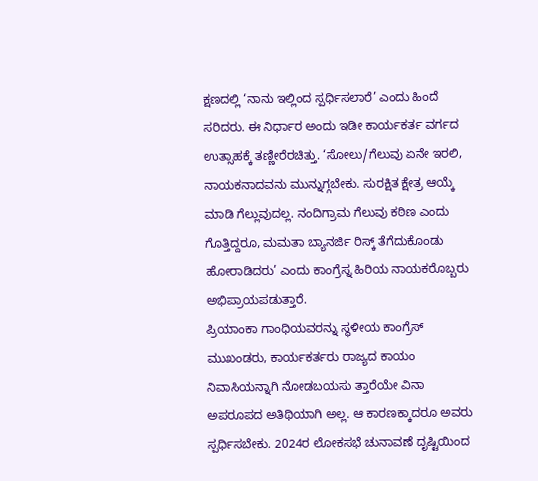ಕ್ಷಣದಲ್ಲಿ ‘ನಾನು ಇಲ್ಲಿಂದ ಸ್ಪರ್ಧಿಸಲಾರೆ’ ಎಂದು ಹಿಂದೆ ಸರಿದರು. ಈ ನಿರ್ಧಾರ ಅಂದು ಇಡೀ ಕಾರ್ಯಕರ್ತ ವರ್ಗದ ಉತ್ಸಾಹಕ್ಕೆ ತಣ್ಣೀರೆರಚಿತ್ತು. ‘ಸೋಲು/ಗೆಲುವು ಏನೇ ಇರಲಿ, ನಾಯಕನಾದವನು ಮುನ್ನುಗ್ಗಬೇಕು. ಸುರಕ್ಷಿತ ಕ್ಷೇತ್ರ ಆಯ್ಕೆ ಮಾಡಿ ಗೆಲ್ಲುವುದಲ್ಲ. ನಂದಿಗ್ರಾಮ ಗೆಲುವು ಕಠಿಣ ಎಂದು ಗೊತ್ತಿದ್ದರೂ, ಮಮತಾ ಬ್ಯಾನರ್ಜಿ ರಿಸ್ಕ್ ತೆಗೆದುಕೊಂಡು ಹೋರಾಡಿದರು’ ಎಂದು ಕಾಂಗ್ರೆಸ್ನ ಹಿರಿಯ ನಾಯಕರೊಬ್ಬರು ಅಭಿಪ್ರಾಯಪಡುತ್ತಾರೆ.
ಪ್ರಿಯಾಂಕಾ ಗಾಂಧಿಯವರನ್ನು ಸ್ಥಳೀಯ ಕಾಂಗ್ರೆಸ್ ಮುಖಂಡರು, ಕಾರ್ಯಕರ್ತರು ರಾಜ್ಯದ ಕಾಯಂ ನಿವಾಸಿಯನ್ನಾಗಿ ನೋಡಬಯಸು ತ್ತಾರೆಯೇ ವಿನಾ ಅಪರೂಪದ ಅತಿಥಿಯಾಗಿ ಅಲ್ಲ. ಆ ಕಾರಣಕ್ಕಾದರೂ ಅವರು ಸ್ಪರ್ಧಿಸಬೇಕು. 2024ರ ಲೋಕಸಭೆ ಚುನಾವಣೆ ದೃಷ್ಟಿಯಿಂದ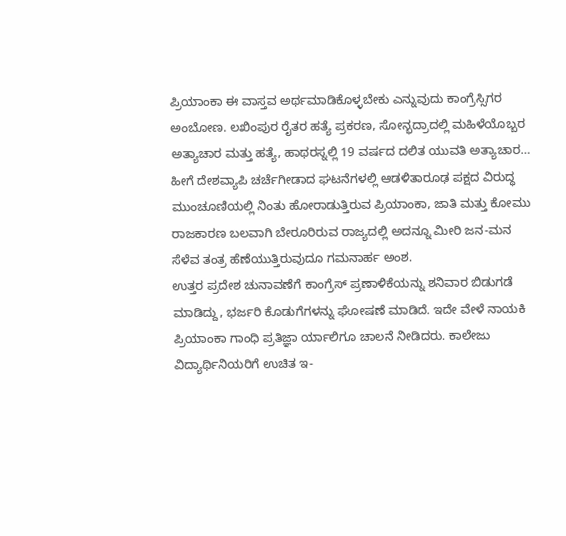ಪ್ರಿಯಾಂಕಾ ಈ ವಾಸ್ತವ ಅರ್ಥಮಾಡಿಕೊಳ್ಳಬೇಕು ಎನ್ನುವುದು ಕಾಂಗ್ರೆಸ್ಸಿಗರ ಅಂಬೋಣ. ಲಖಿಂಪುರ ರೈತರ ಹತ್ಯೆ ಪ್ರಕರಣ, ಸೋನ್ಭದ್ರಾದಲ್ಲಿ ಮಹಿಳೆಯೊಬ್ಬರ ಅತ್ಯಾಚಾರ ಮತ್ತು ಹತ್ಯೆ, ಹಾಥರಸ್ನಲ್ಲಿ 19 ವರ್ಷದ ದಲಿತ ಯುವತಿ ಅತ್ಯಾಚಾರ… ಹೀಗೆ ದೇಶವ್ಯಾಪಿ ಚರ್ಚೆಗೀಡಾದ ಘಟನೆಗಳಲ್ಲಿ ಆಡಳಿತಾರೂಢ ಪಕ್ಷದ ವಿರುದ್ಧ ಮುಂಚೂಣಿಯಲ್ಲಿ ನಿಂತು ಹೋರಾಡುತ್ತಿರುವ ಪ್ರಿಯಾಂಕಾ, ಜಾತಿ ಮತ್ತು ಕೋಮು ರಾಜಕಾರಣ ಬಲವಾಗಿ ಬೇರೂರಿರುವ ರಾಜ್ಯದಲ್ಲಿ ಅದನ್ನೂ ಮೀರಿ ಜನ-ಮನ ಸೆಳೆವ ತಂತ್ರ ಹೆಣೆಯುತ್ತಿರುವುದೂ ಗಮನಾರ್ಹ ಅಂಶ.
ಉತ್ತರ ಪ್ರದೇಶ ಚುನಾವಣೆಗೆ ಕಾಂಗ್ರೆಸ್ ಪ್ರಣಾಳಿಕೆಯನ್ನು ಶನಿವಾರ ಬಿಡುಗಡೆ ಮಾಡಿದ್ದು, ಭರ್ಜರಿ ಕೊಡುಗೆಗಳನ್ನು ಘೋಷಣೆ ಮಾಡಿದೆ. ಇದೇ ವೇಳೆ ನಾಯಕಿ ಪ್ರಿಯಾಂಕಾ ಗಾಂಧಿ ಪ್ರತಿಜ್ಞಾ ರ್ಯಾಲಿಗೂ ಚಾಲನೆ ನೀಡಿದರು. ಕಾಲೇಜು ವಿದ್ಯಾರ್ಥಿನಿಯರಿಗೆ ಉಚಿತ ಇ-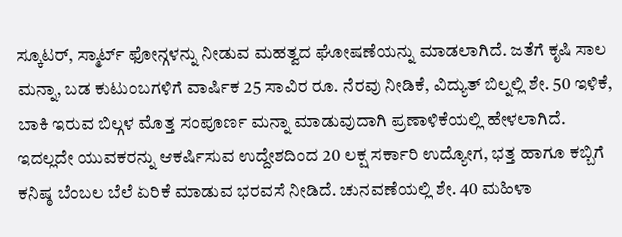ಸ್ಕೂಟರ್, ಸ್ಮಾರ್ಟ್ ಫೋನ್ಗಳನ್ನು ನೀಡುವ ಮಹತ್ವದ ಘೋಷಣೆಯನ್ನು ಮಾಡಲಾಗಿದೆ. ಜತೆಗೆ ಕೃಷಿ ಸಾಲ ಮನ್ನಾ, ಬಡ ಕುಟುಂಬಗಳಿಗೆ ವಾರ್ಷಿಕ 25 ಸಾವಿರ ರೂ. ನೆರವು ನೀಡಿಕೆ, ವಿದ್ಯುತ್ ಬಿಲ್ನಲ್ಲಿ ಶೇ. 50 ಇಳಿಕೆ, ಬಾಕಿ ಇರುವ ಬಿಲ್ಗಳ ಮೊತ್ತ ಸಂಪೂರ್ಣ ಮನ್ನಾ ಮಾಡುವುದಾಗಿ ಪ್ರಣಾಳಿಕೆಯಲ್ಲಿ ಹೇಳಲಾಗಿದೆ. ಇದಲ್ಲದೇ ಯುವಕರನ್ನು ಆಕರ್ಷಿಸುವ ಉದ್ದೇಶದಿಂದ 20 ಲಕ್ಷ ಸರ್ಕಾರಿ ಉದ್ಯೋಗ, ಭತ್ತ ಹಾಗೂ ಕಬ್ಬಿಗೆ ಕನಿಷ್ಠ ಬೆಂಬಲ ಬೆಲೆ ಏರಿಕೆ ಮಾಡುವ ಭರವಸೆ ನೀಡಿದೆ. ಚುನವಣೆಯಲ್ಲಿ ಶೇ. 40 ಮಹಿಳಾ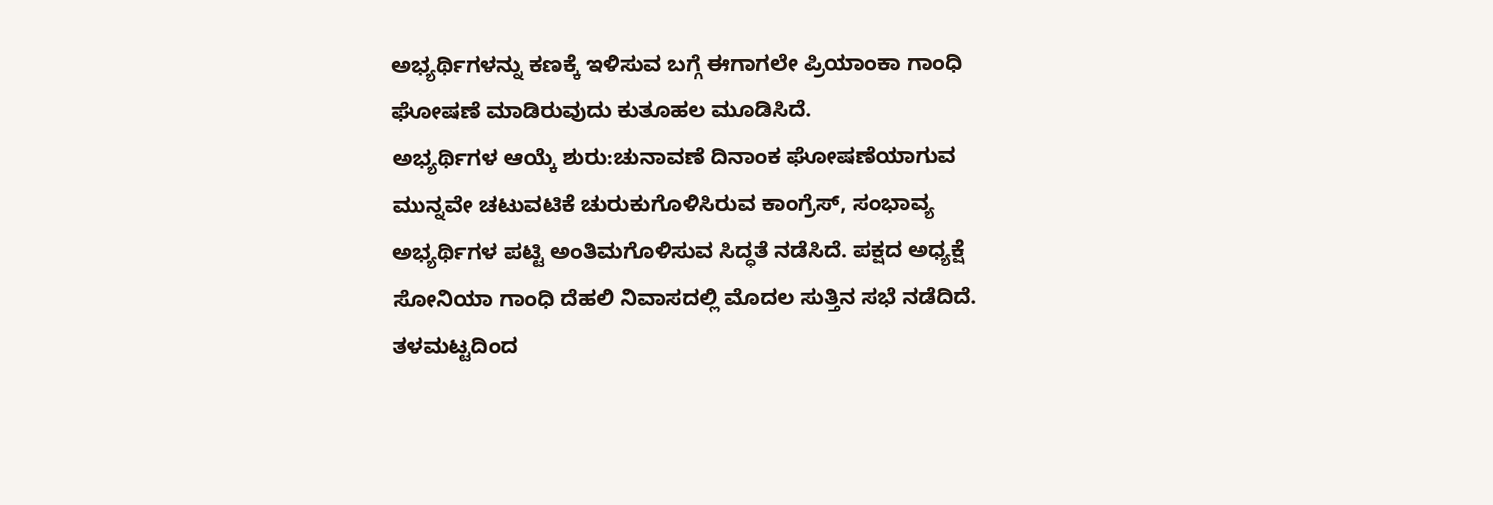ಅಭ್ಯರ್ಥಿಗಳನ್ನು ಕಣಕ್ಕೆ ಇಳಿಸುವ ಬಗ್ಗೆ ಈಗಾಗಲೇ ಪ್ರಿಯಾಂಕಾ ಗಾಂಧಿ ಘೋಷಣೆ ಮಾಡಿರುವುದು ಕುತೂಹಲ ಮೂಡಿಸಿದೆ.
ಅಭ್ಯರ್ಥಿಗಳ ಆಯ್ಕೆ ಶುರು:ಚುನಾವಣೆ ದಿನಾಂಕ ಘೋಷಣೆಯಾಗುವ ಮುನ್ನವೇ ಚಟುವಟಿಕೆ ಚುರುಕುಗೊಳಿಸಿರುವ ಕಾಂಗ್ರೆಸ್, ಸಂಭಾವ್ಯ ಅಭ್ಯರ್ಥಿಗಳ ಪಟ್ಟಿ ಅಂತಿಮಗೊಳಿಸುವ ಸಿದ್ಧತೆ ನಡೆಸಿದೆ. ಪಕ್ಷದ ಅಧ್ಯಕ್ಷೆ ಸೋನಿಯಾ ಗಾಂಧಿ ದೆಹಲಿ ನಿವಾಸದಲ್ಲಿ ಮೊದಲ ಸುತ್ತಿನ ಸಭೆ ನಡೆದಿದೆ. ತಳಮಟ್ಟದಿಂದ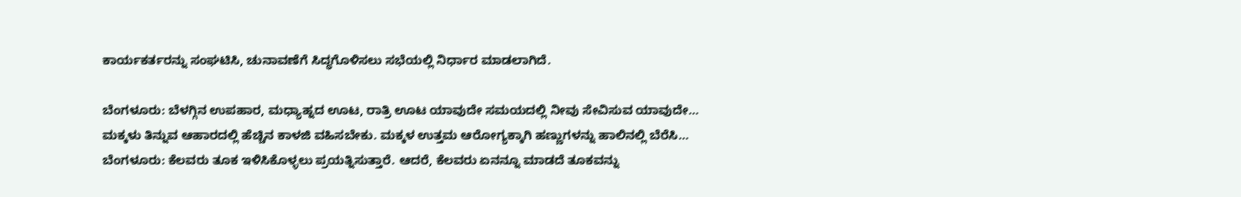ಕಾರ್ಯಕರ್ತರನ್ನು ಸಂಘಟಿಸಿ, ಚುನಾವಣೆಗೆ ಸಿದ್ಧಗೊಳಿಸಲು ಸಭೆಯಲ್ಲಿ ನಿರ್ಧಾರ ಮಾಡಲಾಗಿದೆ.

ಬೆಂಗಳೂರು: ಬೆಳಗ್ಗಿನ ಉಪಹಾರ, ಮಧ್ಯಾಹ್ನದ ಊಟ, ರಾತ್ರಿ ಊಟ ಯಾವುದೇ ಸಮಯದಲ್ಲಿ ನೀವು ಸೇವಿಸುವ ಯಾವುದೇ…
ಮಕ್ಕಳು ತಿನ್ನುವ ಆಹಾರದಲ್ಲಿ ಹೆಚ್ಚಿನ ಕಾಳಜಿ ವಹಿಸಬೇಕು. ಮಕ್ಕಳ ಉತ್ತಮ ಆರೋಗ್ಯಕ್ಕಾಗಿ ಹಣ್ಣುಗಳನ್ನು ಹಾಲಿನಲ್ಲಿ ಬೆರೆಸಿ…
ಬೆಂಗಳೂರು: ಕೆಲವರು ತೂಕ ಇಳಿಸಿಕೊಳ್ಳಲು ಪ್ರಯತ್ನಿಸುತ್ತಾರೆ. ಆದರೆ, ಕೆಲವರು ಏನನ್ನೂ ಮಾಡದೆ ತೂಕವನ್ನು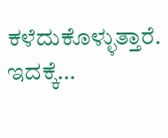ಕಳೆದುಕೊಳ್ಳುತ್ತಾರೆ. ಇದಕ್ಕೆ…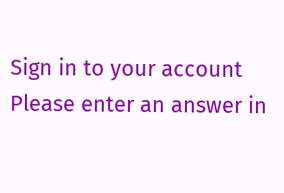Sign in to your account
Please enter an answer in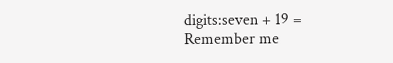digits:seven + 19 =
Remember me